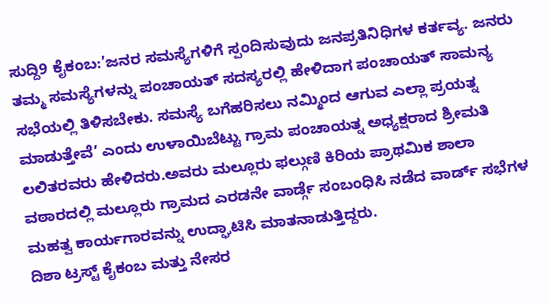ಸುದ್ದಿ9 ಕೈಕಂಬ:’ಜನರ ಸಮಸ್ಯೆಗಳಿಗೆ ಸ್ಪಂದಿಸುವುದು ಜನಪ್ರತಿನಿಧಿಗಳ ಕರ್ತವ್ಯ. ಜನರು ತಮ್ಮ ಸಮಸ್ಯೆಗಳನ್ನು ಪಂಚಾಯತ್ ಸದಸ್ಯರಲ್ಲಿ ಹೇಳಿದಾಗ ಪಂಚಾಯತ್ ಸಾಮನ್ಯ ಸಭೆಯಲ್ಲಿ ತಿಳಿಸಬೇಕು. ಸಮಸ್ಯೆ ಬಗೆಹರಿಸಲು ನಮ್ಮಿಂದ ಆಗುವ ಎಲ್ಲಾ ಪ್ರಯತ್ನ ಮಾಡುತ್ತೇವೆ’ ಎಂದು ಉಳಾಯಿಬೆಟ್ಟು ಗ್ರಾಮ ಪಂಚಾಯತ್ನ ಅಧ್ಯಕ್ಷರಾದ ಶ್ರೀಮತಿ ಲಲಿತರವರು ಹೇಳಿದರು.ಅವರು ಮಲ್ಲೂರು ಫಲ್ಗುಣಿ ಕಿರಿಯ ಪ್ರಾಥಮಿಕ ಶಾಲಾ ವಠಾರದಲ್ಲಿ ಮಲ್ಲೂರು ಗ್ರಾಮದ ಎರಡನೇ ವಾರ್ಡ್ಗೆ ಸಂಬಂಧಿಸಿ ನಡೆದ ವಾರ್ಡ್ ಸಭೆಗಳ ಮಹತ್ವ ಕಾರ್ಯಗಾರವನ್ನು ಉದ್ಘಾಟಿಸಿ ಮಾತನಾಡುತ್ತಿದ್ದರು.
ದಿಶಾ ಟ್ರಸ್ಟ್ ಕೈಕಂಬ ಮತ್ತು ನೇಸರ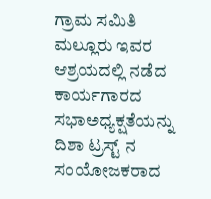ಗ್ರಾಮ ಸಮಿತಿ ಮಲ್ಲೂರು ಇವರ ಆಶ್ರಯದಲ್ಲಿ ನಡೆದ ಕಾರ್ಯಗಾರದ ಸಭಾಅಧ್ಯಕ್ಷತೆಯನ್ನು ದಿಶಾ ಟ್ರಸ್ಟ್ ನ ಸಂಯೋಜಕರಾದ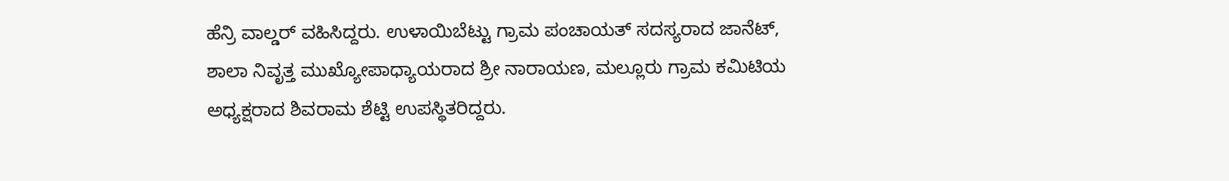ಹೆನ್ರಿ ವಾಲ್ಡರ್ ವಹಿಸಿದ್ದರು. ಉಳಾಯಿಬೆಟ್ಟು ಗ್ರಾಮ ಪಂಚಾಯತ್ ಸದಸ್ಯರಾದ ಜಾನೆಟ್, ಶಾಲಾ ನಿವೃತ್ತ ಮುಖ್ಯೋಪಾಧ್ಯಾಯರಾದ ಶ್ರೀ ನಾರಾಯಣ, ಮಲ್ಲೂರು ಗ್ರಾಮ ಕಮಿಟಿಯ ಅಧ್ಯಕ್ಷರಾದ ಶಿವರಾಮ ಶೆಟ್ಟಿ ಉಪಸ್ಥಿತರಿದ್ದರು.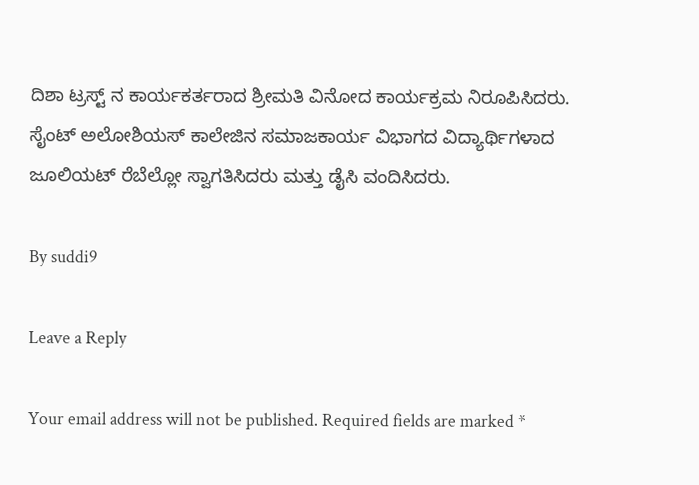ದಿಶಾ ಟ್ರಸ್ಟ್ ನ ಕಾರ್ಯಕರ್ತರಾದ ಶ್ರೀಮತಿ ವಿನೋದ ಕಾರ್ಯಕ್ರಮ ನಿರೂಪಿಸಿದರು. ಸೈಂಟ್ ಅಲೋಶಿಯಸ್ ಕಾಲೇಜಿನ ಸಮಾಜಕಾರ್ಯ ವಿಭಾಗದ ವಿದ್ಯಾರ್ಥಿಗಳಾದ ಜೂಲಿಯಟ್ ರೆಬೆಲ್ಲೋ ಸ್ವಾಗತಿಸಿದರು ಮತ್ತು ಡೈಸಿ ವಂದಿಸಿದರು.

By suddi9

Leave a Reply

Your email address will not be published. Required fields are marked *